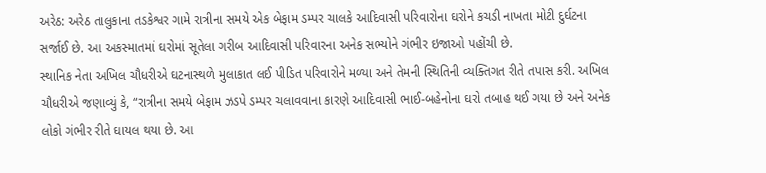અરેઠ: અરેઠ તાલુકાના તડકેશ્વર ગામે રાત્રીના સમયે એક બેફામ ડમ્પર ચાલકે આદિવાસી પરિવારોના ઘરોને કચડી નાખતા મોટી દુર્ઘટના સર્જાઈ છે. આ અકસ્માતમાં ઘરોમાં સૂતેલા ગરીબ આદિવાસી પરિવારના અનેક સભ્યોને ગંભીર ઇજાઓ પહોંચી છે.
સ્થાનિક નેતા અખિલ ચૌધરીએ ઘટનાસ્થળે મુલાકાત લઈ પીડિત પરિવારોને મળ્યા અને તેમની સ્થિતિની વ્યક્તિગત રીતે તપાસ કરી. અખિલ ચૌધરીએ જણાવ્યું કે, “રાત્રીના સમયે બેફામ ઝડપે ડમ્પર ચલાવવાના કારણે આદિવાસી ભાઈ-બહેનોના ઘરો તબાહ થઈ ગયા છે અને અનેક લોકો ગંભીર રીતે ઘાયલ થયા છે. આ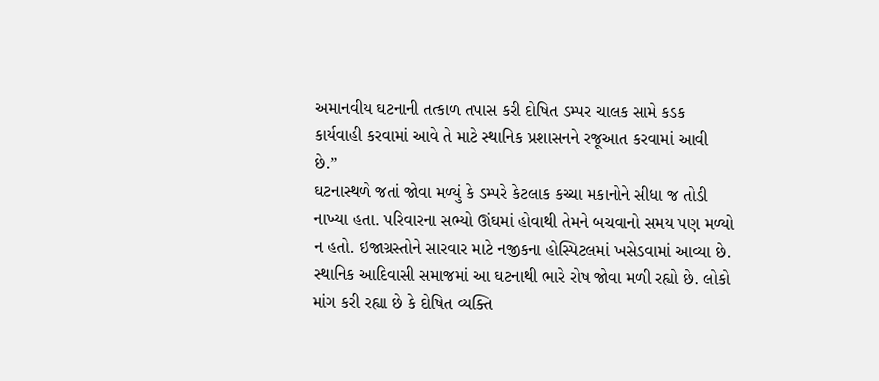અમાનવીય ઘટનાની તત્કાળ તપાસ કરી દોષિત ડમ્પર ચાલક સામે કડક કાર્યવાહી કરવામાં આવે તે માટે સ્થાનિક પ્રશાસનને રજૂઆત કરવામાં આવી છે.”
ઘટનાસ્થળે જતાં જોવા મળ્યું કે ડમ્પરે કેટલાક કચ્ચા મકાનોને સીધા જ તોડી નાખ્યા હતા. પરિવારના સભ્યો ઊંઘમાં હોવાથી તેમને બચવાનો સમય પણ મળ્યો ન હતો. ઇજાગ્રસ્તોને સારવાર માટે નજીકના હોસ્પિટલમાં ખસેડવામાં આવ્યા છે.
સ્થાનિક આદિવાસી સમાજમાં આ ઘટનાથી ભારે રોષ જોવા મળી રહ્યો છે. લોકો માંગ કરી રહ્યા છે કે દોષિત વ્યક્તિ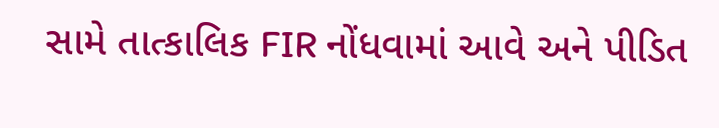સામે તાત્કાલિક FIR નોંધવામાં આવે અને પીડિત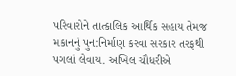પરિવારોને તાત્કાલિક આર્થિક સહાય તેમજ મકાનનું પુન:નિર્માણ કરવા સરકાર તરફથી પગલાં લેવાય. અખિલ ચૌધરીએ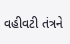વહીવટી તંત્રને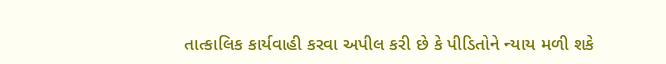તાત્કાલિક કાર્યવાહી કરવા અપીલ કરી છે કે પીડિતોને ન્યાય મળી શકે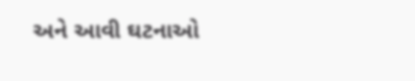અને આવી ઘટનાઓ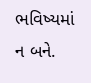ભવિષ્યમાં ન બને.